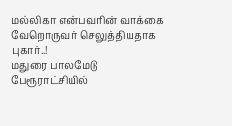மல்லிகா என்பவரின் வாக்கை வேறொருவர் செலுத்தியதாக புகார்..!
மதுரை பாலமேடு பேரூராட்சியில்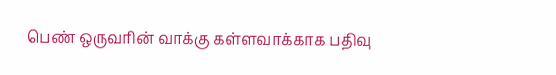பெண் ஒருவரின் வாக்கு கள்ளவாக்காக பதிவு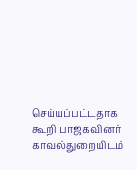செய்யப்பட்டதாக கூறி பாஜகவினர் காவல்துறையிடம்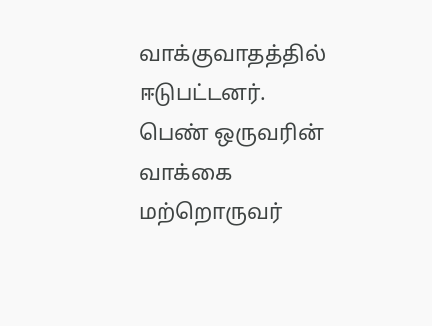வாக்குவாதத்தில் ஈடுபட்டனர். பெண் ஒருவரின் வாக்கை மற்றொருவர்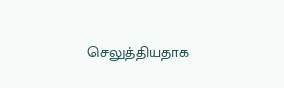செலுத்தியதாக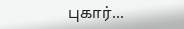புகார்...